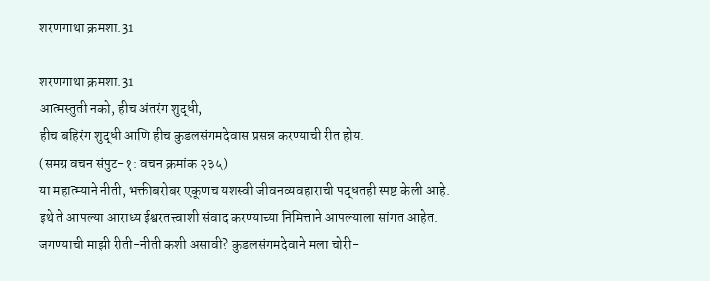शरणगाथा क्रमशा.31

शरणगाथा क्रमशा.31
आत्मस्तुती नको, हीच अंतरंग शुद्धी,
हीच बहिरंग शुद्धी आणि हीच कुडलसंगमदेवास प्रसन्न करण्याची रीत होय.
(समग्र वचन संपुट-१: वचन क्रमांक २३५)
या महात्म्याने नीती, भक्तीबरोबर एकूणच यशस्वी जीवनव्यवहाराची पद्धतही स्पष्ट केली आहे. इथे ते आपल्या आराध्य ईश्वरतत्त्वाशी संवाद करण्याच्या निमित्ताने आपल्याला सांगत आहेत.
जगण्याची माझी रीती-नीती कशी असावी? कुडलसंगमदेवाने मला चोरी-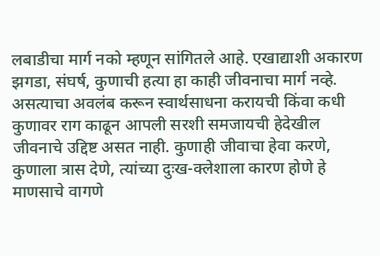लबाडीचा मार्ग नको म्हणून सांगितले आहे. एखाद्याशी अकारण झगडा, संघर्ष, कुणाची हत्या हा काही जीवनाचा मार्ग नव्हे. असत्याचा अवलंब करून स्वार्थसाधना करायची किंवा कधी कुणावर राग काढून आपली सरशी समजायची हेदेखील जीवनाचे उद्दिष्ट असत नाही. कुणाही जीवाचा हेवा करणे, कुणाला त्रास देणे, त्यांच्या दुःख-क्लेशाला कारण होणे हे माणसाचे वागणे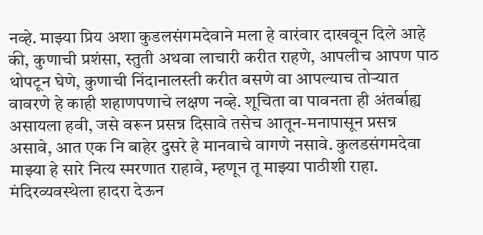नव्हे. माझ्या प्रिय अशा कुडलसंगमदेवाने मला हे वारंवार दाखवून दिले आहे की, कुणाची प्रशंसा, स्तुती अथवा लाचारी करीत राहणे, आपलीच आपण पाठ थोपटून घेणे, कुणाची निंदानालस्ती करीत बसणे वा आपल्याच तोऱ्यात वावरणे हे काही शहाणपणाचे लक्षण नव्हे. शूचिता वा पावनता ही अंतर्बाह्य असायला हवी, जसे वरून प्रसन्न दिसावे तसेच आतून-मनापासून प्रसन्न असावे, आत एक नि बाहेर दुसरे हे मानवाचे वागणे नसावे. कुलडसंगमदेवा माझ्या हे सारे नित्य स्मरणात राहावे, म्हणून तू माझ्या पाठीशी राहा.
मंदिरव्यवस्थेला हादरा देऊन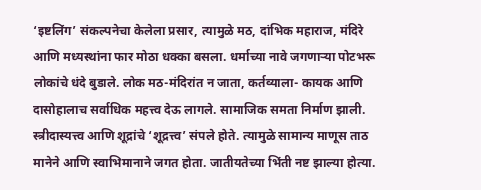‘इष्टलिंग’ संकल्पनेचा केलेला प्रसार, त्यामुळे मठ, दांभिक महाराज, मंदिरे आणि मध्यस्थांना फार मोठा धक्का बसला. धर्माच्या नावे जगणाऱ्या पोटभरू लोकांचे धंदे बुडाले. लोक मठ-मंदिरांत न जाता, कर्तव्याला- कायक आणि दासोहालाच सर्वाधिक महत्त्व देऊ लागले. सामाजिक समता निर्माण झाली. स्त्रीदास्यत्त्व आणि शूद्रांचे ‘शूद्रत्त्व’ संपले होते. त्यामुळे सामान्य माणूस ताठ मानेने आणि स्वाभिमानाने जगत होता. जातीयतेच्या भिंती नष्ट झाल्या होत्या.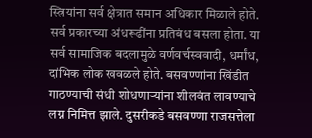स्त्रियांना सर्व क्षेत्रात समान अधिकार मिळाले होते. सर्व प्रकारच्या अंधरूढींना प्रतिबंध बसला होता. या सर्व सामाजिक बदलामुळे वर्णवर्चस्ववादी, धर्मांध, दांभिक लोक खवळले होते. बसवण्णांना खिंडीत गाठण्याची संधी शोधणाऱ्यांना शीलवंत लावण्याचे लग्न निमित्त झाले. दुसरीकडे बसवण्णा राजसत्तेला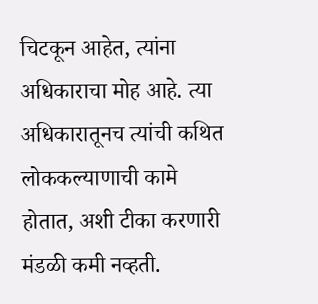चिटकून आहेत, त्यांना अधिकाराचा मोह आहे. त्या अधिकारातूनच त्यांची कथित लोककल्याणाची कामे होतात, अशी टीका करणारी मंडळी कमी नव्हती.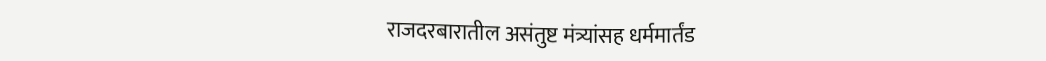राजदरबारातील असंतुष्ट मंत्र्यांसह धर्ममार्तंड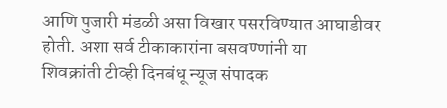आणि पुजारी मंडळी असा विखार पसरविण्यात आघाडीवर होती. अशा सर्व टीकाकारांना बसवण्णांनी या
शिवक्रांती टीव्ही दिनबंधू न्यूज संपादक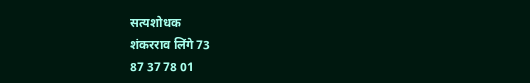सत्यशोधक
शंकरराव लिंगे 73
87 37 78 01